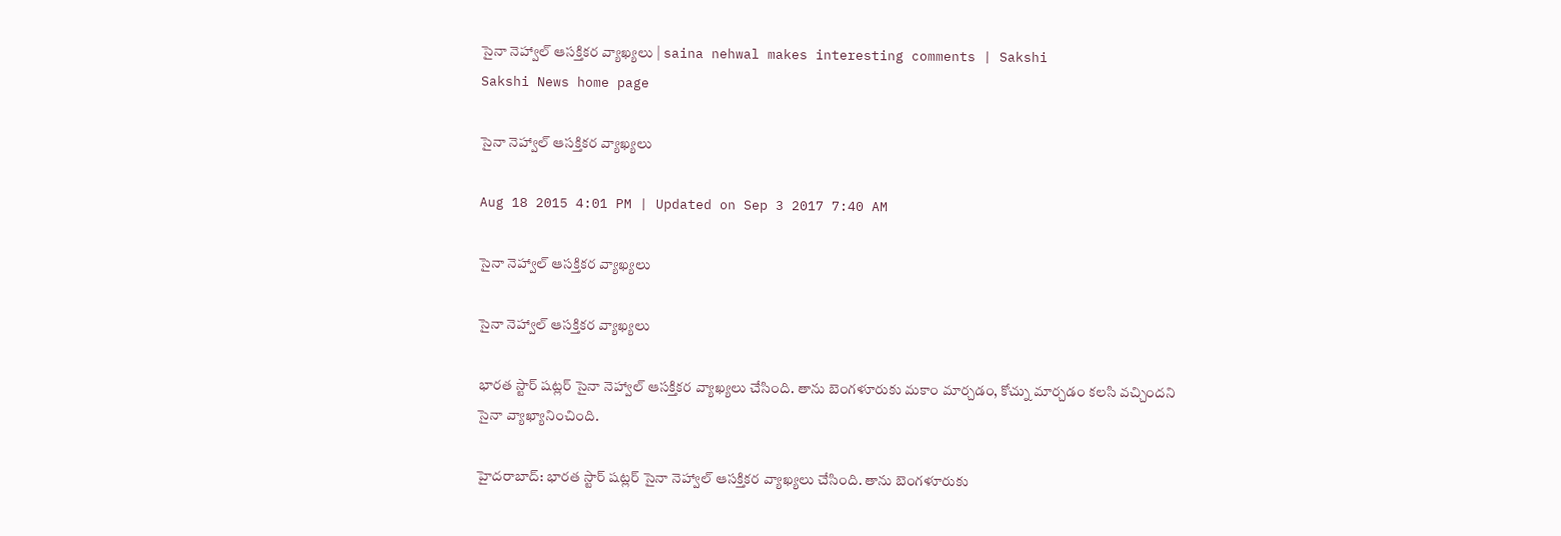సైనా నెహ్వాల్ ఆసక్తికర వ్యాఖ్యలు | saina nehwal makes interesting comments | Sakshi
Sakshi News home page

సైనా నెహ్వాల్ ఆసక్తికర వ్యాఖ్యలు

Aug 18 2015 4:01 PM | Updated on Sep 3 2017 7:40 AM

సైనా నెహ్వాల్ ఆసక్తికర వ్యాఖ్యలు

సైనా నెహ్వాల్ ఆసక్తికర వ్యాఖ్యలు

భారత స్టార్ షట్లర్ సైనా నెహ్వాల్ ఆసక్తికర వ్యాఖ్యలు చేసింది. తాను బెంగళూరుకు మకాం మార్చడం, కోచ్ను మార్చడం కలసి వచ్చిందని సైనా వ్యాఖ్యానించింది.

హైదరాబాద్: భారత స్టార్ షట్లర్ సైనా నెహ్వాల్ ఆసక్తికర వ్యాఖ్యలు చేసింది. తాను బెంగళూరుకు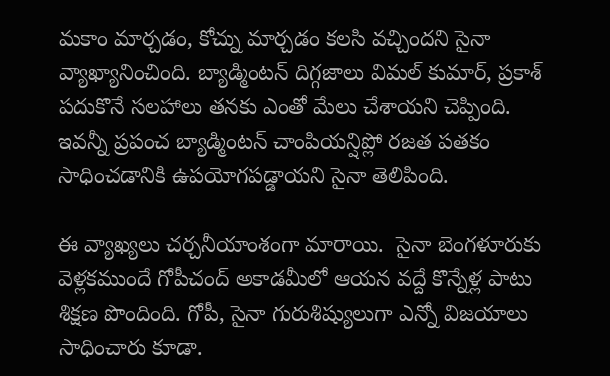మకాం మార్చడం, కోచ్ను మార్చడం కలసి వచ్చిందని సైనా వ్యాఖ్యానించింది. బ్యాడ్మింటన్ దిగ్గజాలు విమల్ కుమార్, ప్రకాశ్ పదుకొనే సలహాలు తనకు ఎంతో మేలు చేశాయని చెప్పింది. ఇవన్నీ ప్రపంచ బ్యాడ్మింటన్ చాంపియన్షిప్లో రజత పతకం సాధించడానికి ఉపయోగపడ్డాయని సైనా తెలిపింది.

ఈ వ్యాఖ్యలు చర్చనీయాంశంగా మారాయి.  సైనా బెంగళూరుకు వెళ్లకముందే గోపీచంద్ అకాడమీలో ఆయన వద్దే కొన్నేళ్ల పాటు శిక్షణ పొందింది. గోపీ, సైనా గురుశిష్యులుగా ఎన్నో విజయాలు సాధించారు కూడా.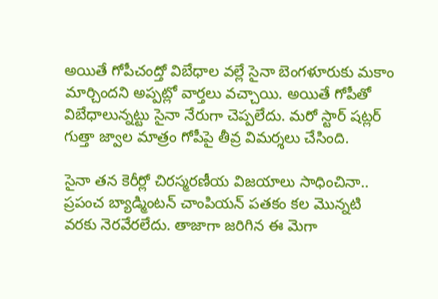అయితే గోపీచంద్తో విబేధాల వల్లే సైనా బెంగళూరుకు మకాం మార్చిందని అప్పట్లో వార్తలు వచ్చాయి. అయితే గోపీతో విబేధాలున్నట్టు సైనా నేరుగా చెప్పలేదు. మరో స్టార్ షట్లర్ గుత్తా జ్వాల మాత్రం గోపీపై తీవ్ర విమర్శలు చేసింది.

సైనా తన కెరీర్లో చిరస్మరణీయ విజయాలు సాధించినా.. ప్రపంచ బ్యాడ్మింటన్ చాంపియన్ పతకం కల మొన్నటి వరకు నెరవేరలేదు. తాజాగా జరిగిన ఈ మెగా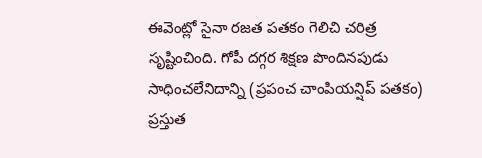ఈవెంట్లో సైనా రజత పతకం గెలిచి చరిత్ర సృష్టించింది. గోపీ దగ్గర శిక్షణ పొందినపుడు సాధించలేనిదాన్ని (ప్రపంచ చాంపియన్షిప్ పతకం) ప్రస్తుత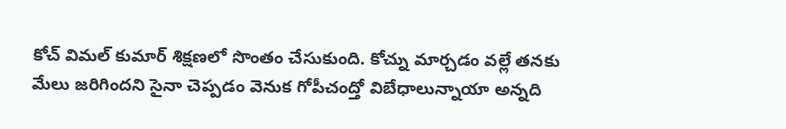కోచ్ విమల్ కుమార్ శిక్షణలో సొంతం చేసుకుంది. కోచ్ను మార్చడం వల్లే తనకు మేలు జరిగిందని సైనా చెప్పడం వెనుక గోపీచంద్తో విబేధాలున్నాయా అన్నది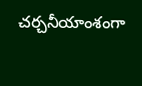చర్చనీయాంశంగా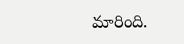మారింది.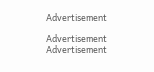Advertisement

Advertisement
Advertisement